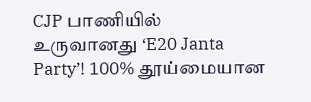CJP பாணியில் உருவானது ‘E20 Janta Party’! 100% தூய்மையான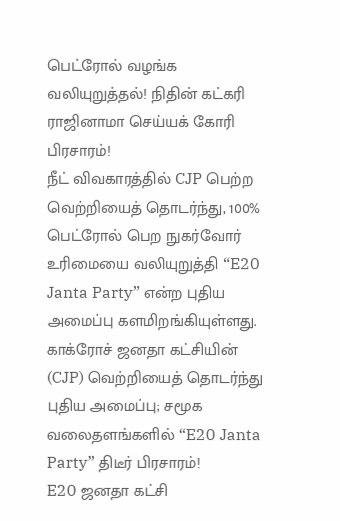பெட்ரோல் வழங்க வலியுறுத்தல்! நிதின் கட்கரி ராஜினாமா செய்யக் கோரி பிரசாரம்!
நீட் விவகாரத்தில் CJP பெற்ற வெற்றியைத் தொடர்ந்து, 100% பெட்ரோல் பெற நுகர்வோர் உரிமையை வலியுறுத்தி “E20 Janta Party” என்ற புதிய அமைப்பு களமிறங்கியுள்ளது.
காக்ரோச் ஜனதா கட்சியின் (CJP) வெற்றியைத் தொடர்ந்து புதிய அமைப்பு; சமூக வலைதளங்களில் “E20 Janta Party” திடீர் பிரசாரம்!
E20 ஜனதா கட்சி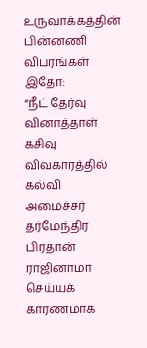உருவாக்கத்தின் பின்னணி விபரங்கள் இதோ:
“நீட் தேர்வு வினாத்தாள் கசிவு விவகாரத்தில் கல்வி அமைச்சர் தர்மேந்திர பிரதான் ராஜினாமா செய்யக் காரணமாக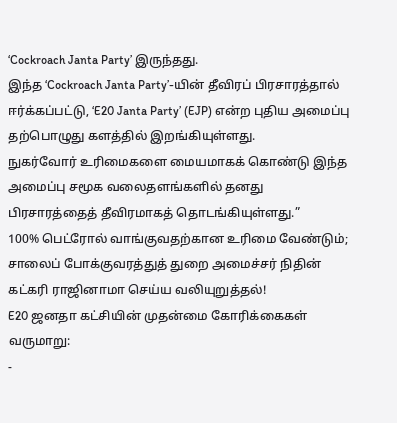‘Cockroach Janta Party’ இருந்தது.
இந்த ‘Cockroach Janta Party’-யின் தீவிரப் பிரசாரத்தால் ஈர்க்கப்பட்டு, ‘E20 Janta Party’ (EJP) என்ற புதிய அமைப்பு தற்பொழுது களத்தில் இறங்கியுள்ளது.
நுகர்வோர் உரிமைகளை மையமாகக் கொண்டு இந்த அமைப்பு சமூக வலைதளங்களில் தனது பிரசாரத்தைத் தீவிரமாகத் தொடங்கியுள்ளது.”
100% பெட்ரோல் வாங்குவதற்கான உரிமை வேண்டும்; சாலைப் போக்குவரத்துத் துறை அமைச்சர் நிதின் கட்கரி ராஜினாமா செய்ய வலியுறுத்தல்!
E20 ஜனதா கட்சியின் முதன்மை கோரிக்கைகள் வருமாறு:
-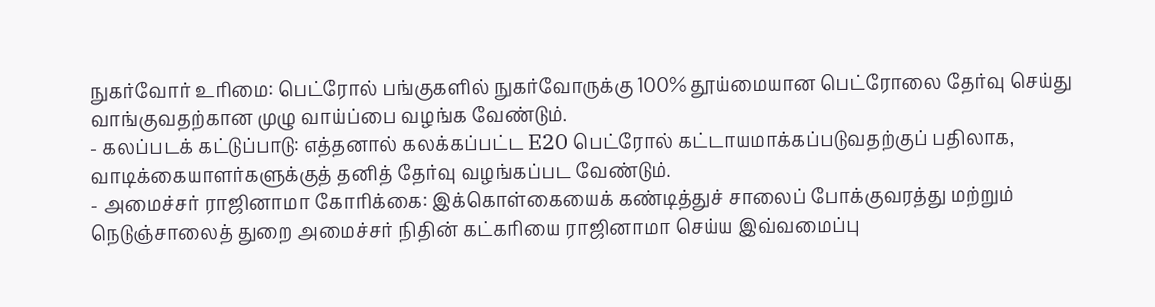நுகர்வோர் உரிமை: பெட்ரோல் பங்குகளில் நுகர்வோருக்கு 100% தூய்மையான பெட்ரோலை தேர்வு செய்து வாங்குவதற்கான முழு வாய்ப்பை வழங்க வேண்டும்.
- கலப்படக் கட்டுப்பாடு: எத்தனால் கலக்கப்பட்ட E20 பெட்ரோல் கட்டாயமாக்கப்படுவதற்குப் பதிலாக, வாடிக்கையாளர்களுக்குத் தனித் தேர்வு வழங்கப்பட வேண்டும்.
- அமைச்சர் ராஜினாமா கோரிக்கை: இக்கொள்கையைக் கண்டித்துச் சாலைப் போக்குவரத்து மற்றும் நெடுஞ்சாலைத் துறை அமைச்சர் நிதின் கட்கரியை ராஜினாமா செய்ய இவ்வமைப்பு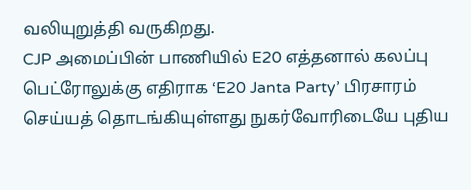வலியுறுத்தி வருகிறது.
CJP அமைப்பின் பாணியில் E20 எத்தனால் கலப்பு பெட்ரோலுக்கு எதிராக ‘E20 Janta Party’ பிரசாரம் செய்யத் தொடங்கியுள்ளது நுகர்வோரிடையே புதிய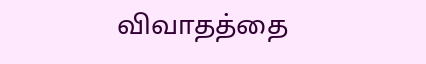விவாதத்தை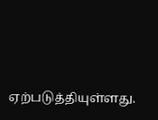ஏற்படுத்தியுள்ளது.